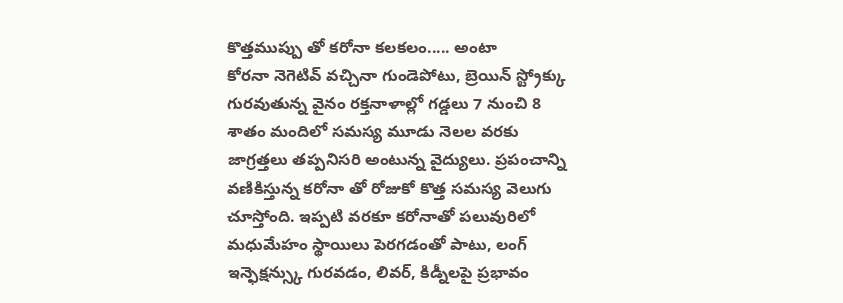కొత్తముప్పు తో కరోనా కలకలం..... అంటా
కోరనా నెగెటివ్ వచ్చినా గుండెపోటు, బ్రెయిన్ స్ట్రోక్కు గురవుతున్న వైనం రక్తనాళాల్లో గడ్డలు 7 నుంచి 8 శాతం మందిలో సమస్య మూడు నెలల వరకు జాగ్రత్తలు తప్పనిసరి అంటున్న వైద్యులు. ప్రపంచాన్ని వణికిస్తున్న కరోనా తో రోజుకో కొత్త సమస్య వెలుగు చూస్తోంది. ఇప్పటి వరకూ కరోనాతో పలువురిలో మధుమేహం స్థాయిలు పెరగడంతో పాటు, లంగ్ ఇన్ఫెక్షన్స్కు గురవడం, లివర్, కిడ్నీలపై ప్రభావం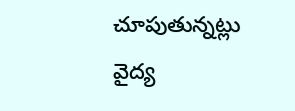చూపుతున్నట్లు వైద్య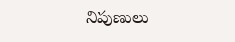నిపుణులు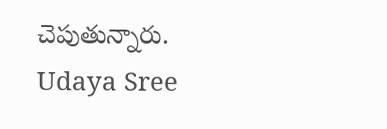చెపుతున్నారు.
Udaya Sree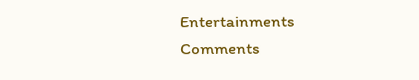Entertainments
Comments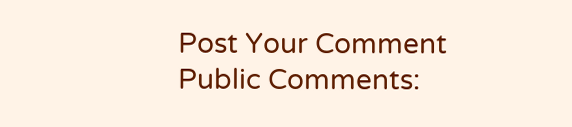Post Your Comment
Public Comments: